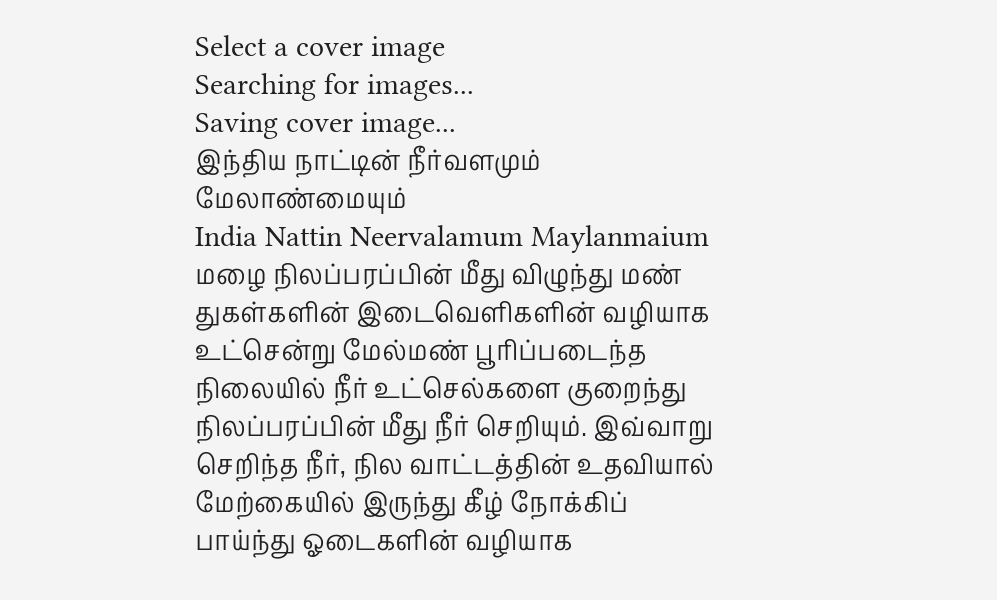Select a cover image
Searching for images...
Saving cover image...
இந்திய நாட்டின் நீர்வளமும் மேலாண்மையும்
India Nattin Neervalamum Maylanmaium
மழை நிலப்பரப்பின் மீது விழுந்து மண் துகள்களின் இடைவெளிகளின் வழியாக உட்சென்று மேல்மண் பூரிப்படைந்த நிலையில் நீர் உட்செல்களை குறைந்து நிலப்பரப்பின் மீது நீர் செறியும். இவ்வாறு செறிந்த நீர், நில வாட்டத்தின் உதவியால் மேற்கையில் இருந்து கீழ் நோக்கிப் பாய்ந்து ஓடைகளின் வழியாக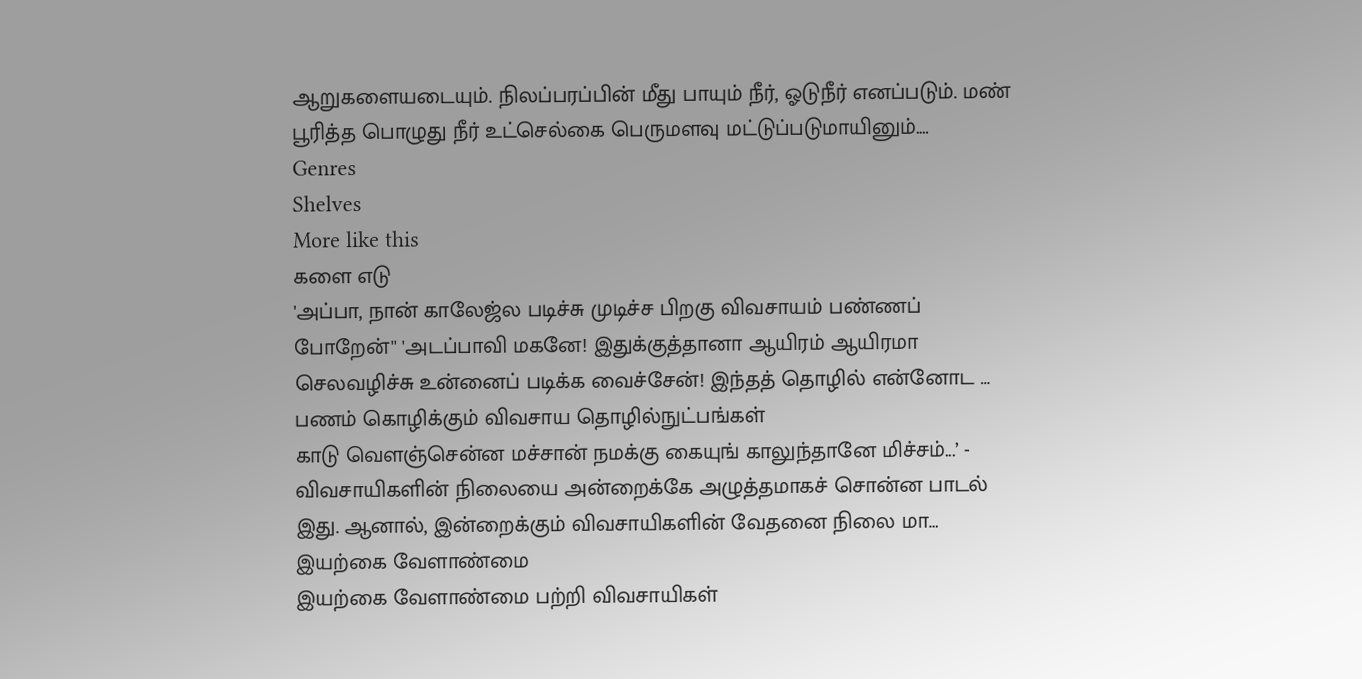ஆறுகளையடையும். நிலப்பரப்பின் மீது பாயும் நீர், ஓடுநீர் எனப்படும். மண் பூரித்த பொழுது நீர் உட்செல்கை பெருமளவு மட்டுப்படுமாயினும்.…
Genres
Shelves
More like this
களை எடு
'அப்பா, நான் காலேஜ்ல படிச்சு முடிச்ச பிறகு விவசாயம் பண்ணப் போறேன்'' 'அடப்பாவி மகனே! இதுக்குத்தானா ஆயிரம் ஆயிரமா செலவழிச்சு உன்னைப் படிக்க வைச்சேன்! இந்தத் தொழில் என்னோட …
பணம் கொழிக்கும் விவசாய தொழில்நுட்பங்கள்
காடு வெளஞ்சென்ன மச்சான் நமக்கு கையுங் காலுந்தானே மிச்சம்...’ - விவசாயிகளின் நிலையை அன்றைக்கே அழுத்தமாகச் சொன்ன பாடல் இது. ஆனால், இன்றைக்கும் விவசாயிகளின் வேதனை நிலை மா…
இயற்கை வேளாண்மை
இயற்கை வேளாண்மை பற்றி விவசாயிகள்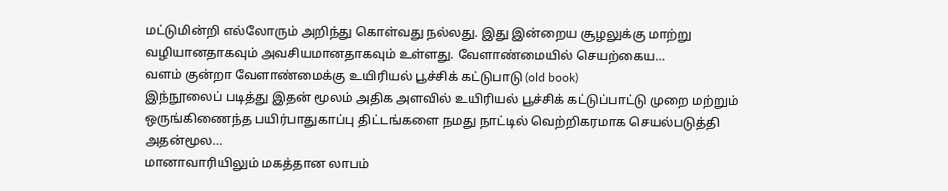மட்டுமின்றி எல்லோரும் அறிந்து கொள்வது நல்லது. இது இன்றைய சூழலுக்கு மாற்று வழியானதாகவும் அவசியமானதாகவும் உள்ளது. வேளாண்மையில் செயற்கைய…
வளம் குன்றா வேளாண்மைக்கு உயிரியல் பூச்சிக் கட்டுபாடு (old book)
இந்நூலைப் படித்து இதன் மூலம் அதிக அளவில் உயிரியல் பூச்சிக் கட்டுப்பாட்டு முறை மற்றும் ஒருங்கிணைந்த பயிர்பாதுகாப்பு திட்டங்களை நமது நாட்டில் வெற்றிகரமாக செயல்படுத்தி அதன்மூல…
மானாவாரியிலும் மகத்தான லாபம்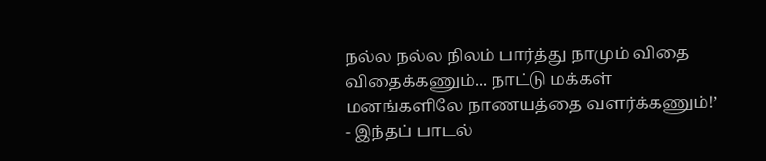நல்ல நல்ல நிலம் பார்த்து நாமும் விதை விதைக்கணும்... நாட்டு மக்கள் மனங்களிலே நாணயத்தை வளர்க்கணும்!’ - இந்தப் பாடல்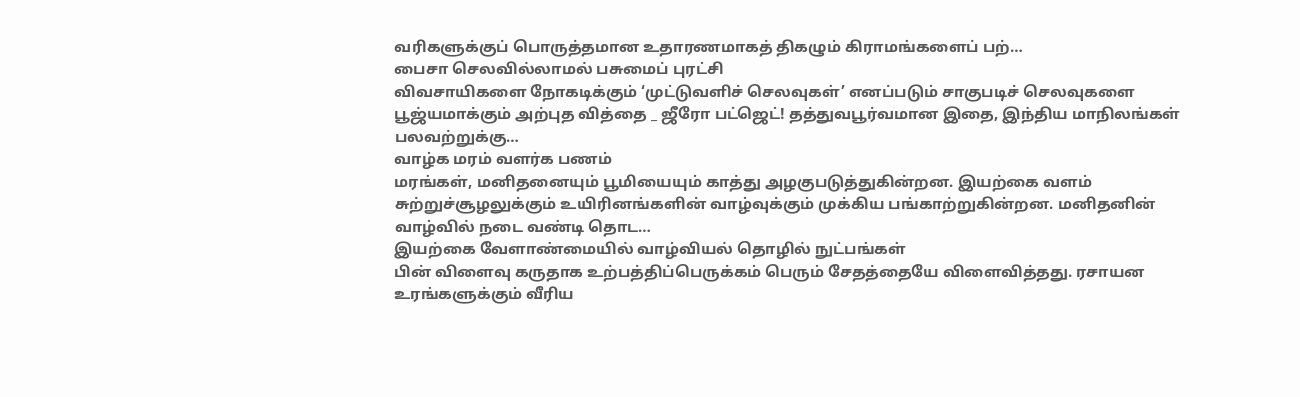வரிகளுக்குப் பொருத்தமான உதாரணமாகத் திகழும் கிராமங்களைப் பற்…
பைசா செலவில்லாமல் பசுமைப் புரட்சி
விவசாயிகளை நோகடிக்கும் ‘முட்டுவளிச் செலவுகள்’ எனப்படும் சாகுபடிச் செலவுகளை பூஜ்யமாக்கும் அற்புத வித்தை _ ஜீரோ பட்ஜெட்! தத்துவபூர்வமான இதை, இந்திய மாநிலங்கள் பலவற்றுக்கு…
வாழ்க மரம் வளர்க பணம்
மரங்கள், மனிதனையும் பூமியையும் காத்து அழகுபடுத்துகின்றன. இயற்கை வளம் சுற்றுச்சூழலுக்கும் உயிரினங்களின் வாழ்வுக்கும் முக்கிய பங்காற்றுகின்றன. மனிதனின் வாழ்வில் நடை வண்டி தொட…
இயற்கை வேளாண்மையில் வாழ்வியல் தொழில் நுட்பங்கள்
பின் விளைவு கருதாக உற்பத்திப்பெருக்கம் பெரும் சேதத்தையே விளைவித்தது. ரசாயன உரங்களுக்கும் வீரிய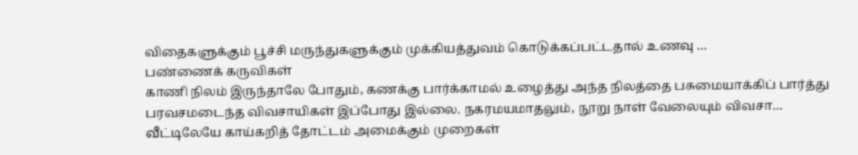விதைகளுக்கும் பூச்சி மருந்துகளுக்கும் முக்கியத்துவம் கொடுக்கப்பட்டதால் உணவு …
பண்ணைக் கருவிகள்
காணி நிலம் இருந்தாலே போதும், கணக்கு பார்க்காமல் உழைத்து அந்த நிலத்தை பசுமையாக்கிப் பார்த்து பரவசமடைந்த விவசாயிகள் இப்போது இல்லை. நகரமயமாதலும், நூறு நாள் வேலையும் விவசா…
வீட்டிலேயே காய்கறித் தோட்டம் அமைக்கும் முறைகள்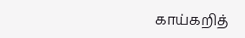காய்கறித்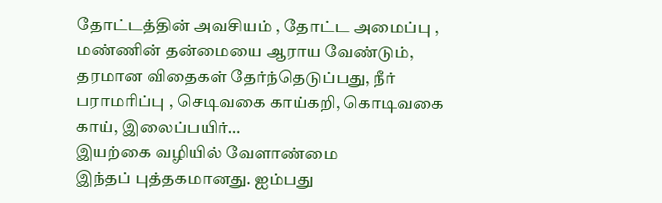தோட்டத்தின் அவசியம் , தோட்ட அமைப்பு , மண்ணின் தன்மையை ஆராய வேண்டும், தரமான விதைகள் தேர்ந்தெடுப்பது, நீர் பராமரிப்பு , செடிவகை காய்கறி, கொடிவகை காய், இலைப்பயிர்…
இயற்கை வழியில் வேளாண்மை
இந்தப் புத்தகமானது. ஐம்பது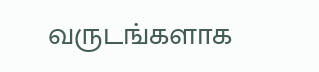வருடங்களாக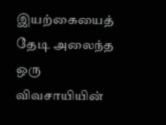இயற்கையைத் தேடி அலைந்த ஒரு விவசாயியின்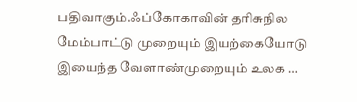பதிவாகும்.ஃப்கோகாவின் தரிசுநில மேம்பாட்டு முறையும் இயற்கையோடு இயைந்த வேளாண்முறையும் உலக …